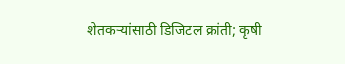शेतकऱ्यांसाठी डिजिटल क्रांती; कृषी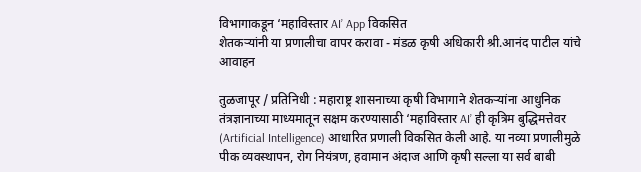विभागाकडून ‘महाविस्तार AI’ App विकसित
शेतकऱ्यांनी या प्रणालीचा वापर करावा - मंडळ कृषी अधिकारी श्री.आनंद पाटील यांचे आवाहन

तुळजापूर / प्रतिनिधी : महाराष्ट्र शासनाच्या कृषी विभागाने शेतकऱ्यांना आधुनिक तंत्रज्ञानाच्या माध्यमातून सक्षम करण्यासाठी ‘महाविस्तार AI’ ही कृत्रिम बुद्धिमत्तेवर (Artificial Intelligence) आधारित प्रणाली विकसित केली आहे. या नव्या प्रणालीमुळे पीक व्यवस्थापन, रोग नियंत्रण, हवामान अंदाज आणि कृषी सल्ला या सर्व बाबी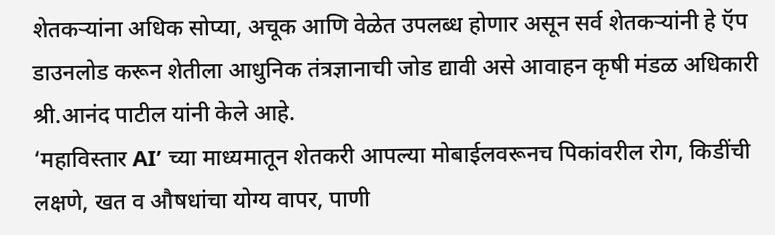शेतकऱ्यांना अधिक सोप्या, अचूक आणि वेळेत उपलब्ध होणार असून सर्व शेतकऱ्यांनी हे ऍप डाउनलोड करून शेतीला आधुनिक तंत्रज्ञानाची जोड द्यावी असे आवाहन कृषी मंडळ अधिकारी श्री.आनंद पाटील यांनी केले आहे.
‘महाविस्तार AI’ च्या माध्यमातून शेतकरी आपल्या मोबाईलवरूनच पिकांवरील रोग, किडींची लक्षणे, खत व औषधांचा योग्य वापर, पाणी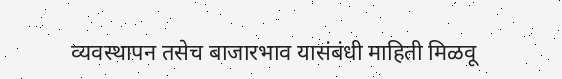व्यवस्थापन तसेच बाजारभाव यासंबंधी माहिती मिळवू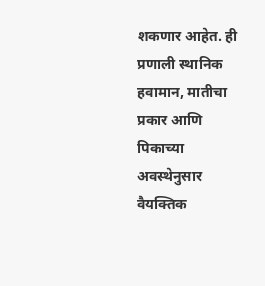शकणार आहेत. ही प्रणाली स्थानिक हवामान, मातीचा प्रकार आणि पिकाच्या अवस्थेनुसार वैयक्तिक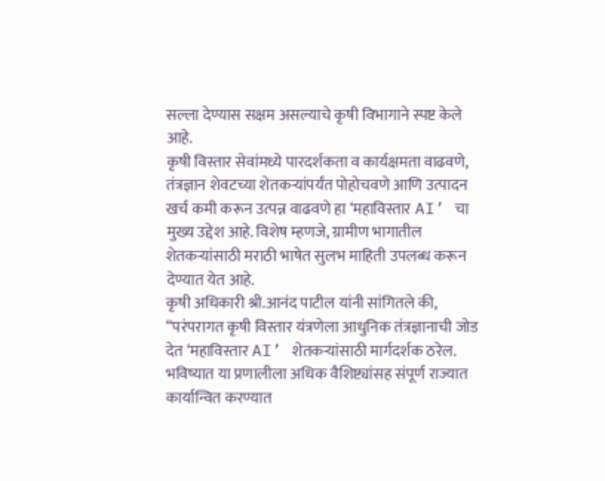सल्ला देण्यास सक्षम असल्याचे कृषी विभागाने स्पष्ट केले आहे.
कृषी विस्तार सेवांमध्ये पारदर्शकता व कार्यक्षमता वाढवणे, तंत्रज्ञान शेवटच्या शेतकऱ्यांपर्यंत पोहोचवणे आणि उत्पादन खर्च कमी करून उत्पन्न वाढवणे हा ‘महाविस्तार AI’ चा मुख्य उद्देश आहे. विशेष म्हणजे, ग्रामीण भागातील शेतकऱ्यांसाठी मराठी भाषेत सुलभ माहिती उपलब्ध करून देण्यात येत आहे.
कृषी अधिकारी श्री.आनंद पाटील यांनी सांगितले की, “परंपरागत कृषी विस्तार यंत्रणेला आधुनिक तंत्रज्ञानाची जोड देत ‘महाविस्तार AI’ शेतकऱ्यांसाठी मार्गदर्शक ठरेल. भविष्यात या प्रणालीला अधिक वैशिष्ट्यांसह संपूर्ण राज्यात कार्यान्वित करण्यात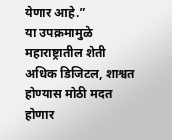येणार आहे.”
या उपक्रमामुळे महाराष्ट्रातील शेती अधिक डिजिटल, शाश्वत होण्यास मोठी मदत होणार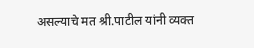असल्याचे मत श्री.पाटील यांनी व्यक्त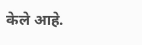केले आहे.